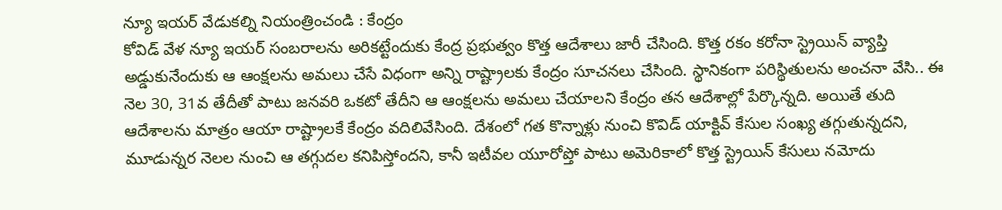న్యూ ఇయర్ వేడుకల్ని నియంత్రించండి : కేంద్రం
కోవిడ్ వేళ న్యూ ఇయర్ సంబరాలను అరికట్టేందుకు కేంద్ర ప్రభుత్వం కొత్త ఆదేశాలు జారీ చేసింది. కొత్త రకం కరోనా స్ట్రెయిన్ వ్యాప్తి అడ్డుకునేందుకు ఆ ఆంక్షలను అమలు చేసే విధంగా అన్ని రాష్ట్రాలకు కేంద్రం సూచనలు చేసింది. స్థానికంగా పరిస్థితులను అంచనా వేసి.. ఈ నెల 30, 31వ తేదీతో పాటు జనవరి ఒకటో తేదీని ఆ ఆంక్షలను అమలు చేయాలని కేంద్రం తన ఆదేశాల్లో పేర్కొన్నది. అయితే తుది ఆదేశాలను మాత్రం ఆయా రాష్ట్రాలకే కేంద్రం వదిలివేసింది. దేశంలో గత కొన్నాళ్లు నుంచి కొవిడ్ యాక్టివ్ కేసుల సంఖ్య తగ్గుతున్నదని, మూడున్నర నెలల నుంచి ఆ తగ్గుదల కనిపిస్తోందని, కానీ ఇటీవల యూరోప్తో పాటు అమెరికాలో కొత్త స్ట్రెయిన్ కేసులు నమోదు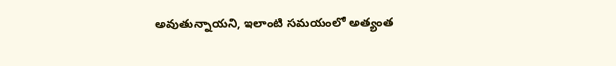అవుతున్నాయని, ఇలాంటి సమయంలో అత్యంత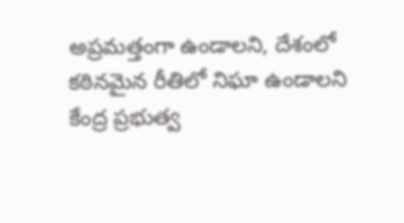అప్రమత్తంగా ఉండాలని, దేశంలో కఠినమైన రీతిలో నిఘా ఉండాలని కేంద్ర ప్రభుత్వ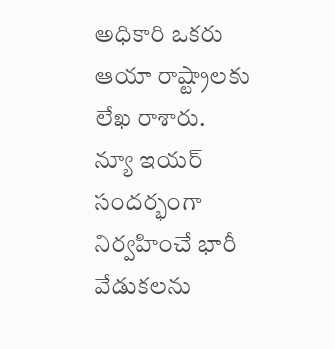అధికారి ఒకరు ఆయా రాష్ట్రాలకు లేఖ రాశారు.
న్యూ ఇయర్ సందర్భంగా నిర్వహించే భారీ వేడుకలను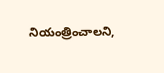నియంత్రించాలని,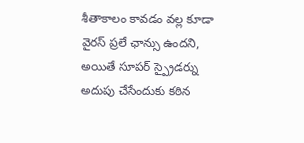శీతాకాలం కావడం వల్ల కూడా వైరస్ ప్రలే ఛాన్సు ఉందని, అయితే సూపర్ స్ప్రైడర్ను అదుపు చేసేందుకు కఠిన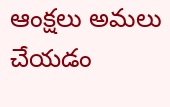ఆంక్షలు అమలు చేయడం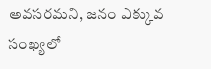అవసరమని, జనం ఎక్కువ సంఖ్యలో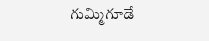గుమ్మిగూడే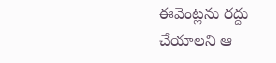ఈవెంట్లను రద్దు చేయాలని ఆ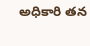అధికారి తన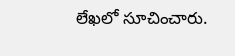లేఖలో సూచించారు.